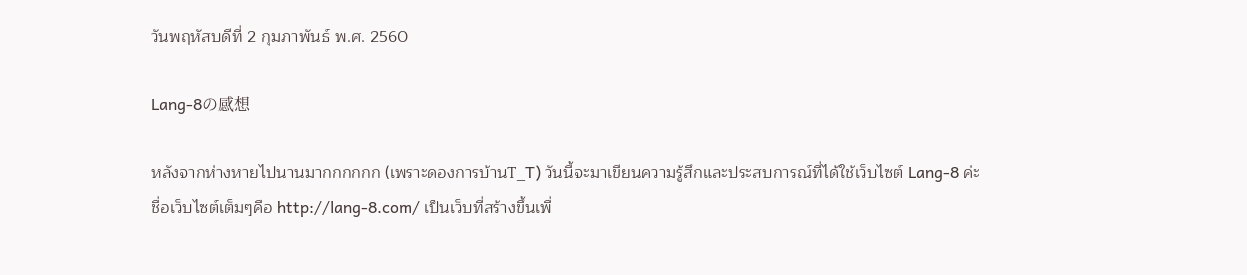วันพฤหัสบดีที่ 2 กุมภาพันธ์ พ.ศ. 2560

Lang-8の感想

หลังจากห่างหายไปนานมากกกกกก (เพราะดองการบ้านT_T) วันนี้จะมาเขียนความรู้สึกและประสบการณ์ที่ได้ใช้เว็บไซต์ Lang-8 ค่ะ ชื่อเว็บไซต์เต็มๆคือ http://lang-8.com/ เป็นเว็บที่สร้างขึ้นเพื่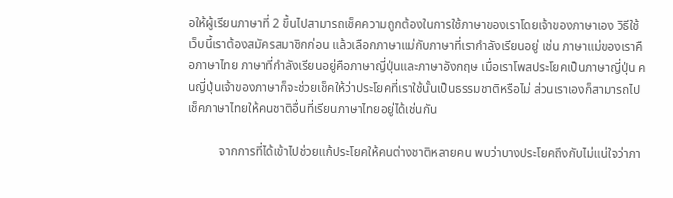อให้ผู้เรียนภาษาที่ 2 ขึ้นไปสามารถเช็คความถูกต้องในการใช้ภาษาของเราโดยเจ้าของภาษาเอง วิธีใช้เว็บนี้เราต้องสมัครสมาชิกก่อน แล้วเลือกภาษาแม่กับภาษาที่เรากำลังเรียนอยู่ เช่น ภาษาแม่ของเราคือภาษาไทย ภาษาที่กำลังเรียนอยู่คือภาษาญี่ปุ่นและภาษาอังกฤษ เมื่อเราโพสประโยคเป็นภาษาญี่ปุ่น คนญี่ปุ่นเจ้าของภาษาก็จะช่วยเช็คให้ว่าประโยคที่เราใช้นั้นเป็นธรรมชาติหรือไม่ ส่วนเราเองก็สามารถไปเช็คภาษาไทยให้คนชาติอื่นที่เรียนภาษาไทยอยู่ได้เช่นกัน

          จากการที่ได้เข้าไปช่วยแก้ประโยคให้คนต่างชาติหลายคน พบว่าบางประโยคถึงกับไม่แน่ใจว่าภา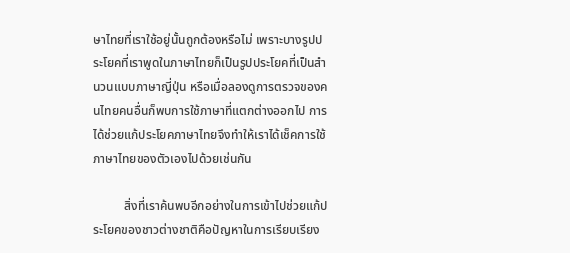ษาไทยที่เราใช้อยู่นั้นถูกต้องหรือไม่ เพราะบางรูปประโยคที่เราพูดในภาษาไทยก็เป็นรูปประโยคที่เป็นสำนวนแบบภาษาญี่ปุ่น หรือเมื่อลองดูการตรวจของคนไทยคนอื่นก็พบการใช้ภาษาที่แตกต่างออกไป การได้ช่วยแก้ประโยคภาษาไทยจึงทำให้เราได้เช็คการใช้ภาษาไทยของตัวเองไปด้วยเช่นกัน

          สิ่งที่เราค้นพบอีกอย่างในการเข้าไปช่วยแก้ประโยคของชาวต่างชาติคือปัญหาในการเรียบเรียง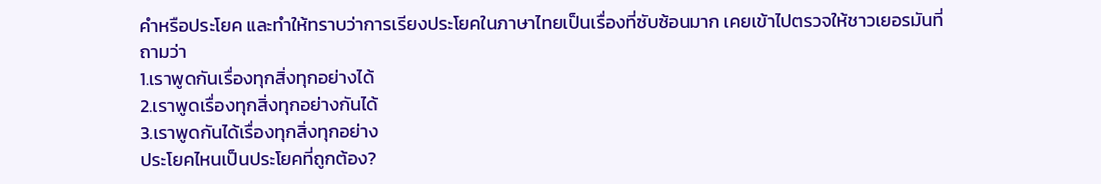คำหรือประโยค และทำให้ทราบว่าการเรียงประโยคในภาษาไทยเป็นเรื่องที่ซับซ้อนมาก เคยเข้าไปตรวจให้ชาวเยอรมันที่ถามว่า
1.เราพูดกันเรื่องทุกสิ่งทุกอย่างได้
2.เราพูดเรื่องทุกสิ่งทุกอย่างกันได้
3.เราพูดกันได้เรื่องทุกสิ่งทุกอย่าง
ประโยคไหนเป็นประโยคที่ถูกต้อง?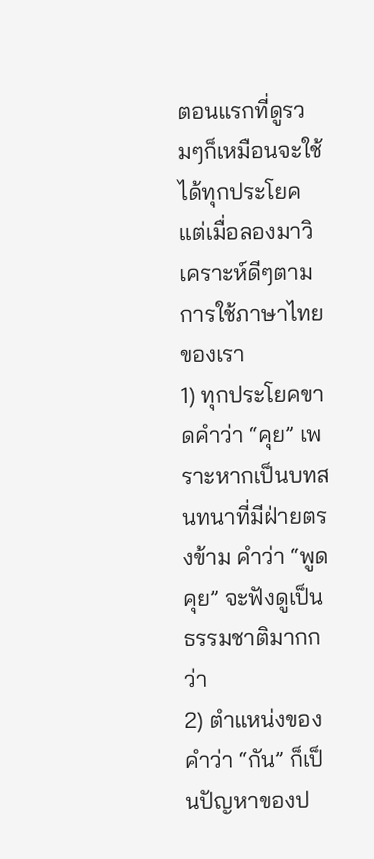ตอนแรกที่ดูรวมๆก็เหมือนจะใช้ได้ทุกประโยค แต่เมื่อลองมาวิเคราะห์ดีๆตามการใช้ภาษาไทยของเรา
1) ทุกประโยคขาดคำว่า “คุย” เพราะหากเป็นบทสนทนาที่มีฝ่ายตรงข้าม คำว่า “พูดคุย” จะฟังดูเป็นธรรมชาติมากกว่า
2) ตำแหน่งของคำว่า “กัน” ก็เป็นปัญหาของป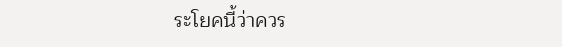ระโยคนี้ว่าควร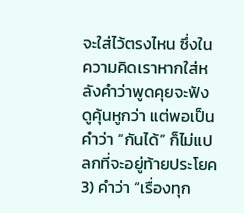จะใส่ไว้ตรงไหน ซึ่งในความคิดเราหากใส่หลังคำว่าพูดคุยจะฟังดูคุ้นหูกว่า แต่พอเป็นคำว่า “กันได้” ก็ไม่แปลกที่จะอยู่ท้ายประโยค
3) คำว่า “เรื่องทุก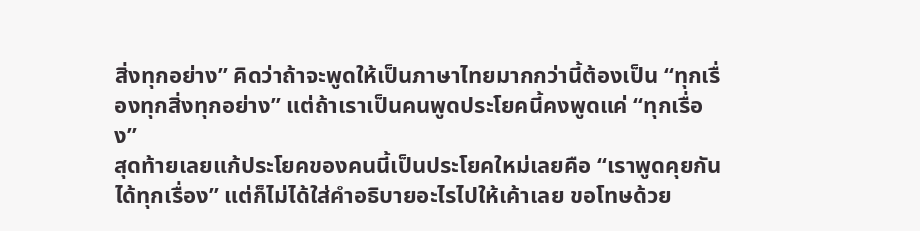สิ่งทุกอย่าง” คิดว่าถ้าจะพูดให้เป็นภาษาไทยมากกว่านี้ต้องเป็น “ทุกเรื่องทุกสิ่งทุกอย่าง” แต่ถ้าเราเป็นคนพูดประโยคนี้คงพูดแค่ “ทุกเรื่อง”
สุดท้ายเลยแก้ประโยคของคนนี้เป็นประโยคใหม่เลยคือ “เราพูดคุยกันได้ทุกเรื่อง” แต่ก็ไม่ได้ใส่คำอธิบายอะไรไปให้เค้าเลย ขอโทษด้วย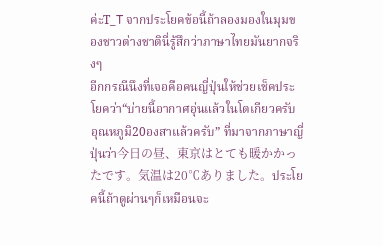ค่ะT_T จากประโยคข้อนี้ถ้าลองมองในมุมของชาวต่างชาตินี่รู้สึกว่าภาษาไทยมันยากจริงๆ
อีกกรณีนึงที่เจอคือคนญี่ปุ่นให้ช่วยเช็คประโยคว่า“บ่ายนี้อากาศอุ่นแล้วในโตเกียวครับ อุณหภูมิ20องสาแล้วครับ” ที่มาจากภาษาญี่ปุ่นว่า今日の昼、東京はとても暖かかったです。気温は20℃ありました。ประโยคนี้ถ้าดูผ่านๆก็เหมือนจะ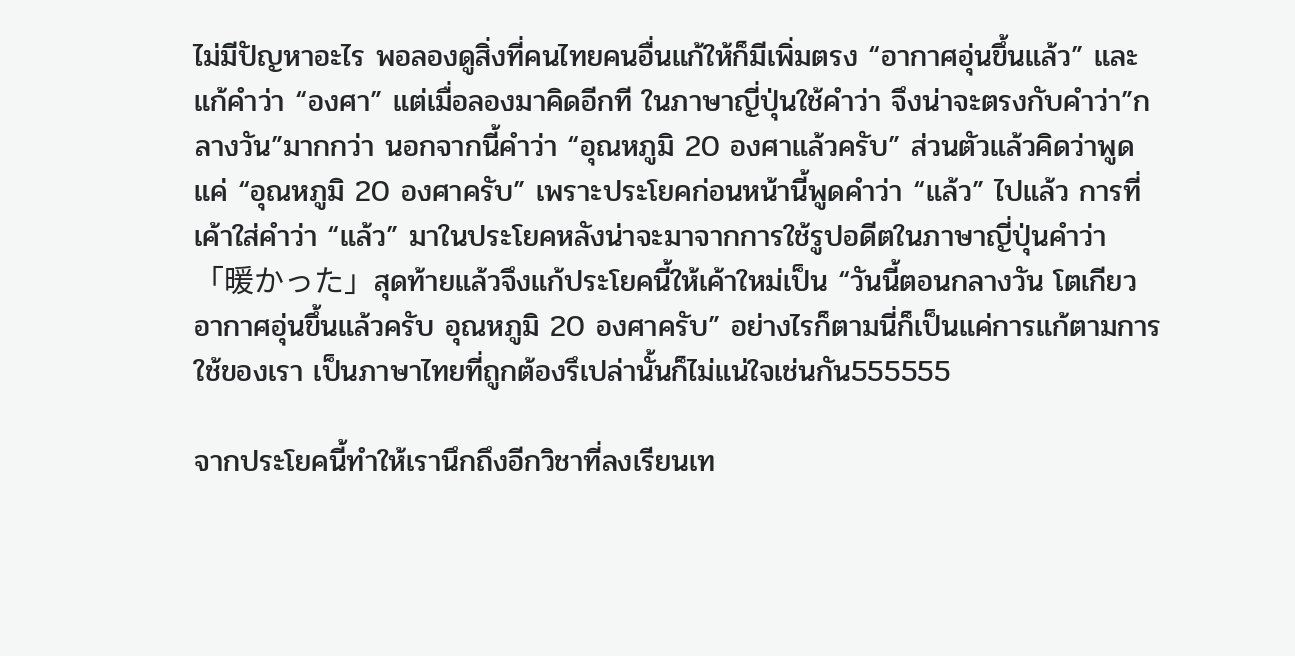ไม่มีปัญหาอะไร พอลองดูสิ่งที่คนไทยคนอื่นแก้ให้ก็มีเพิ่มตรง “อากาศอุ่นขึ้นแล้ว” และแก้คำว่า “องศา” แต่เมื่อลองมาคิดอีกที ในภาษาญี่ปุ่นใช้คำว่า จึงน่าจะตรงกับคำว่า”กลางวัน”มากกว่า นอกจากนี้คำว่า “อุณหภูมิ 20 องศาแล้วครับ” ส่วนตัวแล้วคิดว่าพูดแค่ “อุณหภูมิ 20 องศาครับ” เพราะประโยคก่อนหน้านี้พูดคำว่า “แล้ว” ไปแล้ว การที่เค้าใส่คำว่า “แล้ว” มาในประโยคหลังน่าจะมาจากการใช้รูปอดีตในภาษาญี่ปุ่นคำว่า 「暖かった」สุดท้ายแล้วจึงแก้ประโยคนี้ให้เค้าใหม่เป็น “วันนี้ตอนกลางวัน โตเกียวอากาศอุ่นขึ้นแล้วครับ อุณหภูมิ 20 องศาครับ” อย่างไรก็ตามนี่ก็เป็นแค่การแก้ตามการใช้ของเรา เป็นภาษาไทยที่ถูกต้องรึเปล่านั้นก็ไม่แน่ใจเช่นกัน555555

จากประโยคนี้ทำให้เรานึกถึงอีกวิชาที่ลงเรียนเท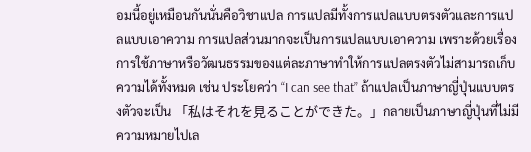อมนี้อยู่เหมือนกันนั่นคือวิชาแปล การแปลมีทั้งการแปลแบบตรงตัวและการแปลแบบเอาความ การแปลส่วนมากจะเป็นการแปลแบบเอาความ เพราะด้วยเรื่องการใช้ภาษาหรือวัฒนธรรมของแต่ละภาษาทำให้การแปลตรงตัวไม่สามารถเก็บความได้ทั้งหมด เช่น ประโยคว่า “I can see that” ถ้าแปลเป็นภาษาญี่ปุ่นแบบตรงตัวจะเป็น 「私はそれを見ることができた。」กลายเป็นภาษาญี่ปุ่นที่ไม่มีความหมายไปเล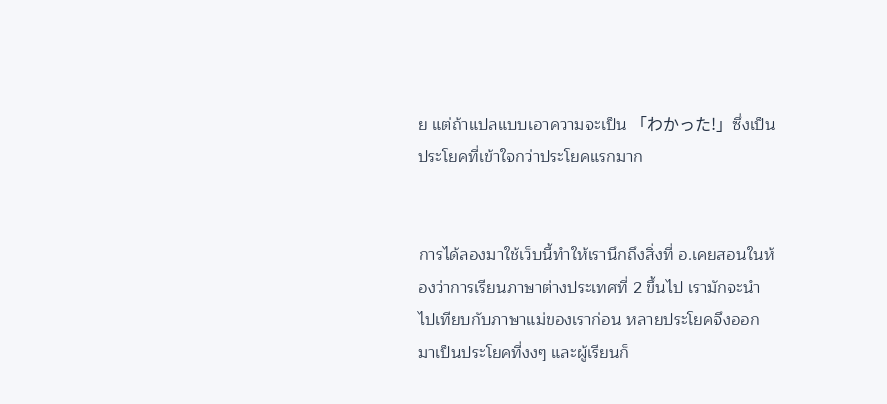ย แต่ถ้าแปลแบบเอาความจะเป็น 「わかった!」ซึ่งเป็นประโยคที่เข้าใจกว่าประโยคแรกมาก


การได้ลองมาใช้เว็บนี้ทำให้เรานึกถึงสิ่งที่ อ.เคยสอนในห้องว่าการเรียนภาษาต่างประเทศที่ 2 ขึ้นไป เรามักจะนำไปเทียบกับภาษาแม่ของเราก่อน หลายประโยคจึงออกมาเป็นประโยคที่งงๆ และผู้เรียนก็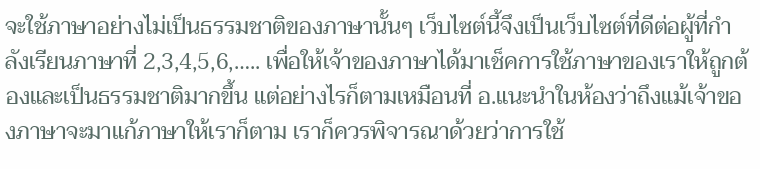จะใช้ภาษาอย่างไม่เป็นธรรมชาติของภาษานั้นๆ เว็บไซต์นี้จึงเป็นเว็บไซต์ที่ดีต่อผู้ที่กำลังเรียนภาษาที่ 2,3,4,5,6,….. เพื่อให้เจ้าของภาษาได้มาเช็คการใช้ภาษาของเราให้ถูกต้องและเป็นธรรมชาติมากขึ้น แต่อย่างไรก็ตามเหมือนที่ อ.แนะนำในห้องว่าถึงแม้เจ้าของภาษาจะมาแก้ภาษาให้เราก็ตาม เราก็ควรพิจารณาด้วยว่าการใช้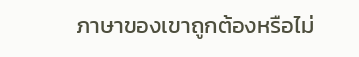ภาษาของเขาถูกต้องหรือไม่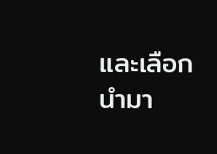และเลือกนำมา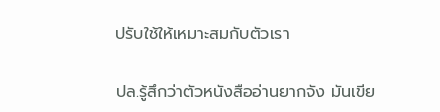ปรับใช้ให้เหมาะสมกับตัวเรา

ปล.รู้สึกว่าตัวหนังสืออ่านยากจัง มันเขีย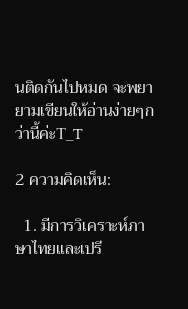นติดกันไปหมด จะพยายามเขียนให้อ่านง่ายๆกว่านี้ค่ะT_T

2 ความคิดเห็น:

  1. มีการวิเคราะห์ภาษาไทยและเปรี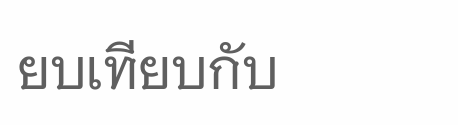ยบเทียบกับ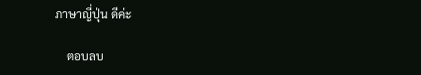ภาษาญี่ปุ่น ดีค่ะ

    ตอบลบ